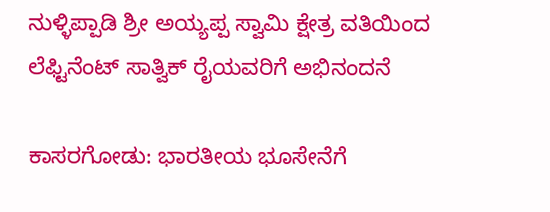ನುಳ್ಳಿಪ್ಪಾಡಿ ಶ್ರೀ ಅಯ್ಯಪ್ಪ ಸ್ವಾಮಿ ಕ್ಷೇತ್ರ ವತಿಯಿಂದ ಲೆಫ್ಟಿನೆಂಟ್ ಸಾತ್ವಿಕ್ ರೈಯವರಿಗೆ ಅಭಿನಂದನೆ

ಕಾಸರಗೋಡು: ಭಾರತೀಯ ಭೂಸೇನೆಗೆ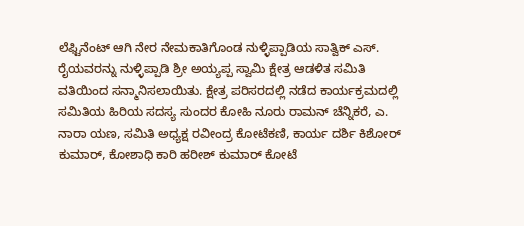ಲೆಫ್ಟಿನೆಂಟ್ ಆಗಿ ನೇರ ನೇಮಕಾತಿಗೊಂಡ ನುಳ್ಳಿಪ್ಪಾಡಿಯ ಸಾತ್ವಿಕ್ ಎಸ್. ರೈಯವರನ್ನು ನುಳ್ಳಿಪ್ಪಾಡಿ ಶ್ರೀ ಅಯ್ಯಪ್ಪ ಸ್ವಾಮಿ ಕ್ಷೇತ್ರ ಆಡಳಿತ ಸಮಿತಿ ವತಿಯಿಂದ ಸನ್ಮಾನಿಸಲಾಯಿತು. ಕ್ಷೇತ್ರ ಪರಿಸರದಲ್ಲಿ ನಡೆದ ಕಾರ್ಯಕ್ರಮದಲ್ಲಿ ಸಮಿತಿಯ ಹಿರಿಯ ಸದಸ್ಯ ಸುಂದರ ಕೋಹಿ ನೂರು ರಾಮನ್ ಚೆನ್ನಿಕರೆ, ಎ. ನಾರಾ ಯಣ, ಸಮಿತಿ ಅಧ್ಯಕ್ಷ ರವೀಂದ್ರ ಕೋಟೆಕಣಿ, ಕಾರ್ಯ ದರ್ಶಿ ಕಿಶೋರ್ ಕುಮಾರ್, ಕೋಶಾಧಿ ಕಾರಿ ಹರೀಶ್ ಕುಮಾರ್ ಕೋಟೆ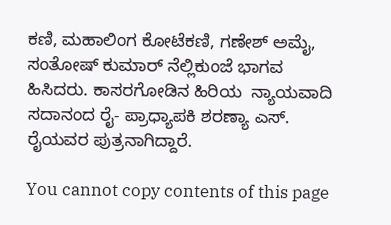ಕಣಿ, ಮಹಾಲಿಂಗ ಕೋಟೆಕಣಿ, ಗಣೇಶ್ ಅಮೈ, ಸಂತೋಷ್ ಕುಮಾರ್ ನೆಲ್ಲಿಕುಂಜೆ ಭಾಗವ ಹಿಸಿದರು. ಕಾಸರಗೋಡಿನ ಹಿರಿಯ  ನ್ಯಾಯವಾದಿ ಸದಾನಂದ ರೈ- ಪ್ರಾಧ್ಯಾಪಕಿ ಶರಣ್ಯಾ ಎಸ್. ರೈಯವರ ಪುತ್ರನಾಗಿದ್ದಾರೆ.

You cannot copy contents of this page